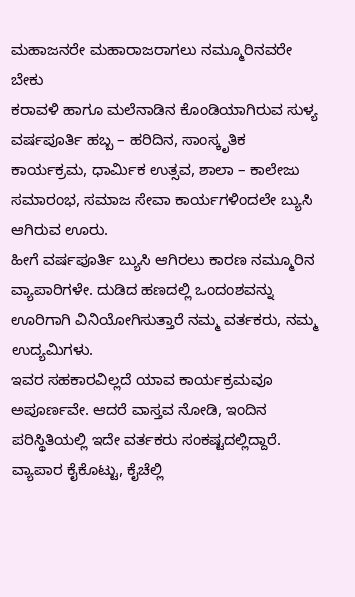ಮಹಾಜನರೇ ಮಹಾರಾಜರಾಗಲು ನಮ್ಮೂರಿನವರೇ ಬೇಕು
ಕರಾವಳಿ ಹಾಗೂ ಮಲೆನಾಡಿನ ಕೊಂಡಿಯಾಗಿರುವ ಸುಳ್ಯ ವರ್ಷಪೂರ್ತಿ ಹಬ್ಬ – ಹರಿದಿನ, ಸಾಂಸ್ಕೃತಿಕ ಕಾರ್ಯಕ್ರಮ, ಧಾರ್ಮಿಕ ಉತ್ಸವ, ಶಾಲಾ – ಕಾಲೇಜು ಸಮಾರಂಭ, ಸಮಾಜ ಸೇವಾ ಕಾರ್ಯಗಳಿಂದಲೇ ಬ್ಯುಸಿ ಆಗಿರುವ ಊರು.
ಹೀಗೆ ವರ್ಷಪೂರ್ತಿ ಬ್ಯುಸಿ ಆಗಿರಲು ಕಾರಣ ನಮ್ಮೂರಿನ ವ್ಯಾಪಾರಿಗಳೇ. ದುಡಿದ ಹಣದಲ್ಲಿ ಒಂದಂಶವನ್ನು ಊರಿಗಾಗಿ ವಿನಿಯೋಗಿಸುತ್ತಾರೆ ನಮ್ಮ ವರ್ತಕರು, ನಮ್ಮ ಉದ್ಯಮಿಗಳು.
ಇವರ ಸಹಕಾರವಿಲ್ಲದೆ ಯಾವ ಕಾರ್ಯಕ್ರಮವೂ ಅಪೂರ್ಣವೇ. ಆದರೆ ವಾಸ್ತವ ನೋಡಿ, ಇಂದಿನ ಪರಿಸ್ಥಿತಿಯಲ್ಲಿ ಇದೇ ವರ್ತಕರು ಸಂಕಷ್ಟದಲ್ಲಿದ್ದಾರೆ. ವ್ಯಾಪಾರ ಕೈಕೊಟ್ಟು, ಕೈಚೆಲ್ಲಿ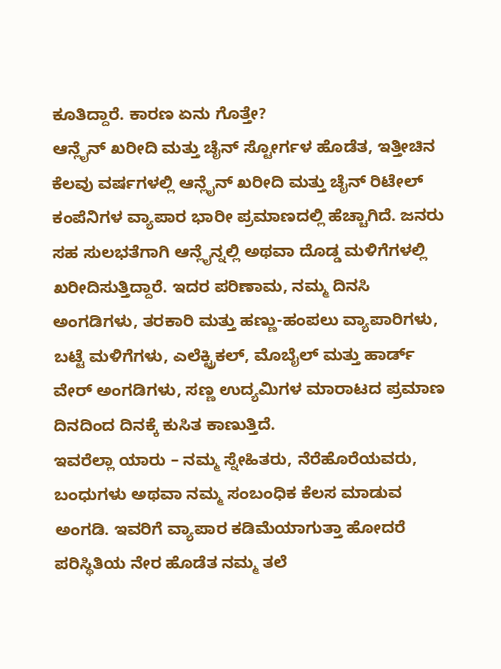ಕೂತಿದ್ದಾರೆ. ಕಾರಣ ಏನು ಗೊತ್ತೇ?
ಆನ್ಲೈನ್ ಖರೀದಿ ಮತ್ತು ಚೈನ್ ಸ್ಟೋರ್ಗಳ ಹೊಡೆತ, ಇತ್ತೀಚಿನ ಕೆಲವು ವರ್ಷಗಳಲ್ಲಿ ಆನ್ಲೈನ್ ಖರೀದಿ ಮತ್ತು ಚೈನ್ ರಿಟೇಲ್ ಕಂಪೆನಿಗಳ ವ್ಯಾಪಾರ ಭಾರೀ ಪ್ರಮಾಣದಲ್ಲಿ ಹೆಚ್ಚಾಗಿದೆ. ಜನರು ಸಹ ಸುಲಭತೆಗಾಗಿ ಆನ್ಲೈನ್ನಲ್ಲಿ ಅಥವಾ ದೊಡ್ಡ ಮಳಿಗೆಗಳಲ್ಲಿ ಖರೀದಿಸುತ್ತಿದ್ದಾರೆ. ಇದರ ಪರಿಣಾಮ, ನಮ್ಮ ದಿನಸಿ ಅಂಗಡಿಗಳು, ತರಕಾರಿ ಮತ್ತು ಹಣ್ಣು-ಹಂಪಲು ವ್ಯಾಪಾರಿಗಳು, ಬಟ್ಟೆ ಮಳಿಗೆಗಳು, ಎಲೆಕ್ಟ್ರಿಕಲ್, ಮೊಬೈಲ್ ಮತ್ತು ಹಾರ್ಡ್ ವೇರ್ ಅಂಗಡಿಗಳು, ಸಣ್ಣ ಉದ್ಯಮಿಗಳ ಮಾರಾಟದ ಪ್ರಮಾಣ ದಿನದಿಂದ ದಿನಕ್ಕೆ ಕುಸಿತ ಕಾಣುತ್ತಿದೆ.
ಇವರೆಲ್ಲಾ ಯಾರು – ನಮ್ಮ ಸ್ನೇಹಿತರು, ನೆರೆಹೊರೆಯವರು, ಬಂಧುಗಳು ಅಥವಾ ನಮ್ಮ ಸಂಬಂಧಿಕ ಕೆಲಸ ಮಾಡುವ ಅಂಗಡಿ. ಇವರಿಗೆ ವ್ಯಾಪಾರ ಕಡಿಮೆಯಾಗುತ್ತಾ ಹೋದರೆ ಪರಿಸ್ಥಿತಿಯ ನೇರ ಹೊಡೆತ ನಮ್ಮ ತಲೆ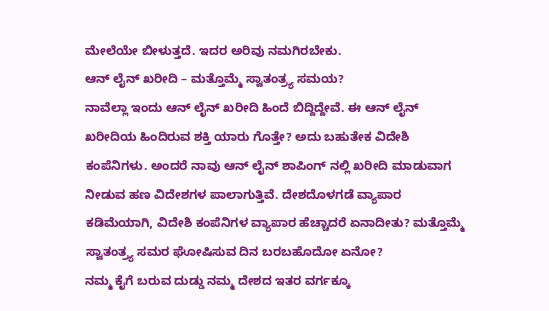ಮೇಲೆಯೇ ಬೀಳುತ್ತದೆ. ಇದರ ಅರಿವು ನಮಗಿರಬೇಕು.
ಆನ್ ಲೈನ್ ಖರೀದಿ – ಮತ್ತೊಮ್ಮೆ ಸ್ವಾತಂತ್ರ್ಯ ಸಮಯ?
ನಾವೆಲ್ಲಾ ಇಂದು ಆನ್ ಲೈನ್ ಖರೀದಿ ಹಿಂದೆ ಬಿದ್ದಿದ್ದೇವೆ. ಈ ಆನ್ ಲೈನ್ ಖರೀದಿಯ ಹಿಂದಿರುವ ಶಕ್ತಿ ಯಾರು ಗೊತ್ತೇ? ಅದು ಬಹುತೇಕ ವಿದೇಶಿ ಕಂಪೆನಿಗಳು. ಅಂದರೆ ನಾವು ಆನ್ ಲೈನ್ ಶಾಪಿಂಗ್ ನಲ್ಲಿ ಖರೀದಿ ಮಾಡುವಾಗ ನೀಡುವ ಹಣ ವಿದೇಶಗಳ ಪಾಲಾಗುತ್ತಿವೆ. ದೇಶದೊಳಗಡೆ ವ್ಯಾಪಾರ ಕಡಿಮೆಯಾಗಿ, ವಿದೇಶಿ ಕಂಪೆನಿಗಳ ವ್ಯಾಪಾರ ಹೆಚ್ಚಾದರೆ ಏನಾದೀತು? ಮತ್ತೊಮ್ಮೆ ಸ್ವಾತಂತ್ರ್ಯ ಸಮರ ಘೋಷಿಸುವ ದಿನ ಬರಬಹೊದೋ ಏನೋ?
ನಮ್ಮ ಕೈಗೆ ಬರುವ ದುಡ್ಡು ನಮ್ಮ ದೇಶದ ಇತರ ವರ್ಗಕ್ಕೂ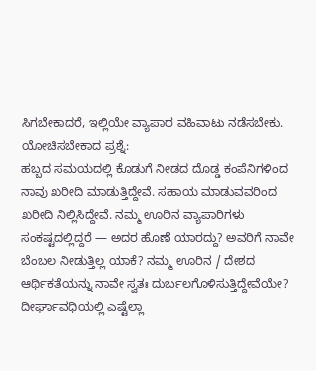ಸಿಗಬೇಕಾದರೆ, ಇಲ್ಲಿಯೇ ವ್ಯಾಪಾರ ವಹಿವಾಟು ನಡೆಸಬೇಕು.
ಯೋಚಿಸಬೇಕಾದ ಪ್ರಶ್ನೆ:
ಹಬ್ಬದ ಸಮಯದಲ್ಲಿ ಕೊಡುಗೆ ನೀಡದ ದೊಡ್ಡ ಕಂಪೆನಿಗಳಿಂದ ನಾವು ಖರೀದಿ ಮಾಡುತ್ತಿದ್ದೇವೆ. ಸಹಾಯ ಮಾಡುವವರಿಂದ ಖರೀದಿ ನಿಲ್ಲಿಸಿದ್ದೇವೆ. ನಮ್ಮ ಊರಿನ ವ್ಯಾಪಾರಿಗಳು ಸಂಕಷ್ಟದಲ್ಲಿದ್ದರೆ — ಅದರ ಹೊಣೆ ಯಾರದ್ದು? ಅವರಿಗೆ ನಾವೇ ಬೆಂಬಲ ನೀಡುತ್ತಿಲ್ಲ ಯಾಕೆ? ನಮ್ಮ ಊರಿನ / ದೇಶದ ಆರ್ಥಿಕತೆಯನ್ನು ನಾವೇ ಸ್ವತಃ ದುರ್ಬಲಗೊಳಿಸುತ್ತಿದ್ದೇವೆಯೇ? ದೀರ್ಘಾವಧಿಯಲ್ಲಿ ಎಷ್ಟೆಲ್ಲಾ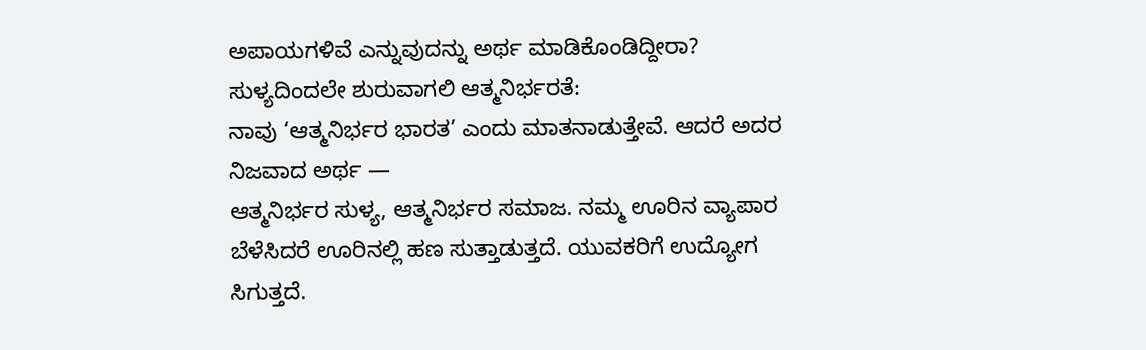ಅಪಾಯಗಳಿವೆ ಎನ್ನುವುದನ್ನು ಅರ್ಥ ಮಾಡಿಕೊಂಡಿದ್ದೀರಾ?
ಸುಳ್ಯದಿಂದಲೇ ಶುರುವಾಗಲಿ ಆತ್ಮನಿರ್ಭರತೆ:
ನಾವು ‘ಆತ್ಮನಿರ್ಭರ ಭಾರತ’ ಎಂದು ಮಾತನಾಡುತ್ತೇವೆ. ಆದರೆ ಅದರ ನಿಜವಾದ ಅರ್ಥ —
ಆತ್ಮನಿರ್ಭರ ಸುಳ್ಯ, ಆತ್ಮನಿರ್ಭರ ಸಮಾಜ. ನಮ್ಮ ಊರಿನ ವ್ಯಾಪಾರ ಬೆಳೆಸಿದರೆ ಊರಿನಲ್ಲಿ ಹಣ ಸುತ್ತಾಡುತ್ತದೆ. ಯುವಕರಿಗೆ ಉದ್ಯೋಗ ಸಿಗುತ್ತದೆ.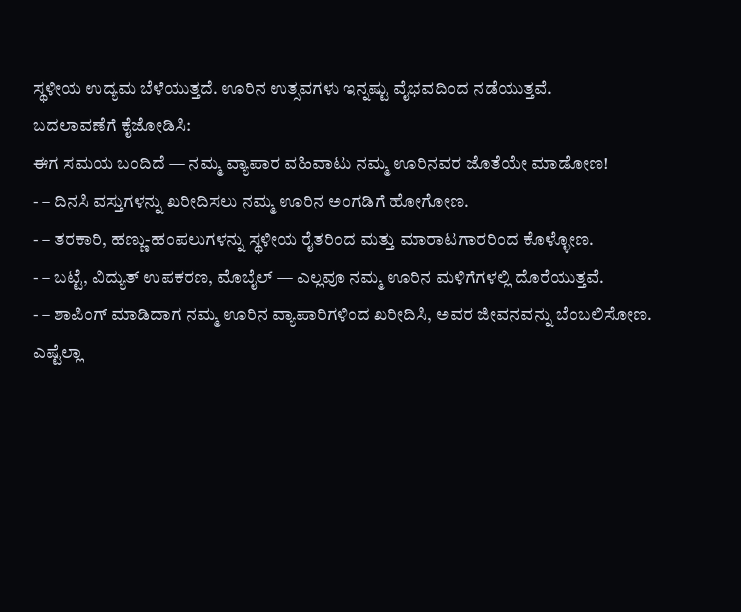ಸ್ಥಳೀಯ ಉದ್ಯಮ ಬೆಳೆಯುತ್ತದೆ. ಊರಿನ ಉತ್ಸವಗಳು ಇನ್ನಷ್ಟು ವೈಭವದಿಂದ ನಡೆಯುತ್ತವೆ.
ಬದಲಾವಣೆಗೆ ಕೈಜೋಡಿಸಿ:
ಈಗ ಸಮಯ ಬಂದಿದೆ — ನಮ್ಮ ವ್ಯಾಪಾರ ವಹಿವಾಟು ನಮ್ಮ ಊರಿನವರ ಜೊತೆಯೇ ಮಾಡೋಣ!
- – ದಿನಸಿ ವಸ್ತುಗಳನ್ನು ಖರೀದಿಸಲು ನಮ್ಮ ಊರಿನ ಅಂಗಡಿಗೆ ಹೋಗೋಣ.
- – ತರಕಾರಿ, ಹಣ್ಣು-ಹಂಪಲುಗಳನ್ನು ಸ್ಥಳೀಯ ರೈತರಿಂದ ಮತ್ತು ಮಾರಾಟಗಾರರಿಂದ ಕೊಳ್ಳೋಣ.
- – ಬಟ್ಟೆ, ವಿದ್ಯುತ್ ಉಪಕರಣ, ಮೊಬೈಲ್ — ಎಲ್ಲವೂ ನಮ್ಮ ಊರಿನ ಮಳಿಗೆಗಳಲ್ಲಿ ದೊರೆಯುತ್ತವೆ.
- – ಶಾಪಿಂಗ್ ಮಾಡಿದಾಗ ನಮ್ಮ ಊರಿನ ವ್ಯಾಪಾರಿಗಳಿಂದ ಖರೀದಿಸಿ, ಅವರ ಜೀವನವನ್ನು ಬೆಂಬಲಿಸೋಣ.
ಎಷ್ಟೆಲ್ಲಾ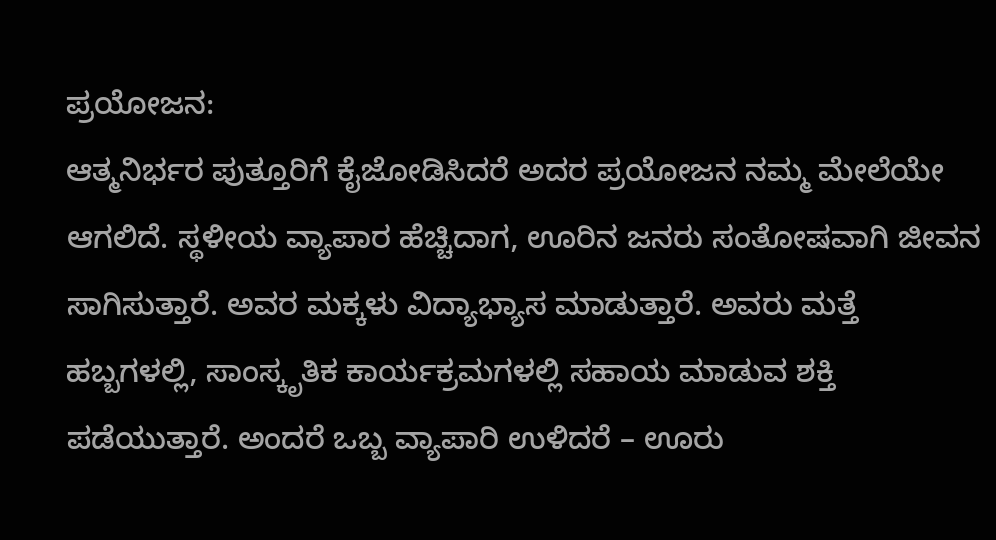ಪ್ರಯೋಜನ:
ಆತ್ಮನಿರ್ಭರ ಪುತ್ತೂರಿಗೆ ಕೈಜೋಡಿಸಿದರೆ ಅದರ ಪ್ರಯೋಜನ ನಮ್ಮ ಮೇಲೆಯೇ ಆಗಲಿದೆ. ಸ್ಥಳೀಯ ವ್ಯಾಪಾರ ಹೆಚ್ಚಿದಾಗ, ಊರಿನ ಜನರು ಸಂತೋಷವಾಗಿ ಜೀವನ ಸಾಗಿಸುತ್ತಾರೆ. ಅವರ ಮಕ್ಕಳು ವಿದ್ಯಾಭ್ಯಾಸ ಮಾಡುತ್ತಾರೆ. ಅವರು ಮತ್ತೆ ಹಬ್ಬಗಳಲ್ಲಿ, ಸಾಂಸ್ಕೃತಿಕ ಕಾರ್ಯಕ್ರಮಗಳಲ್ಲಿ ಸಹಾಯ ಮಾಡುವ ಶಕ್ತಿ ಪಡೆಯುತ್ತಾರೆ. ಅಂದರೆ ಒಬ್ಬ ವ್ಯಾಪಾರಿ ಉಳಿದರೆ – ಊರು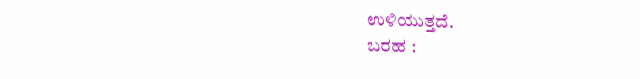ಉಳಿಯುತ್ತದೆ.
ಬರಹ :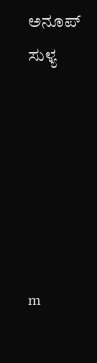ಅನೂಪ್ ಸುಳ್ಯ






m